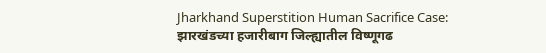Jharkhand Superstition Human Sacrifice Case: झारखंडच्या हजारीबाग जिल्ह्यातील विष्णूगढ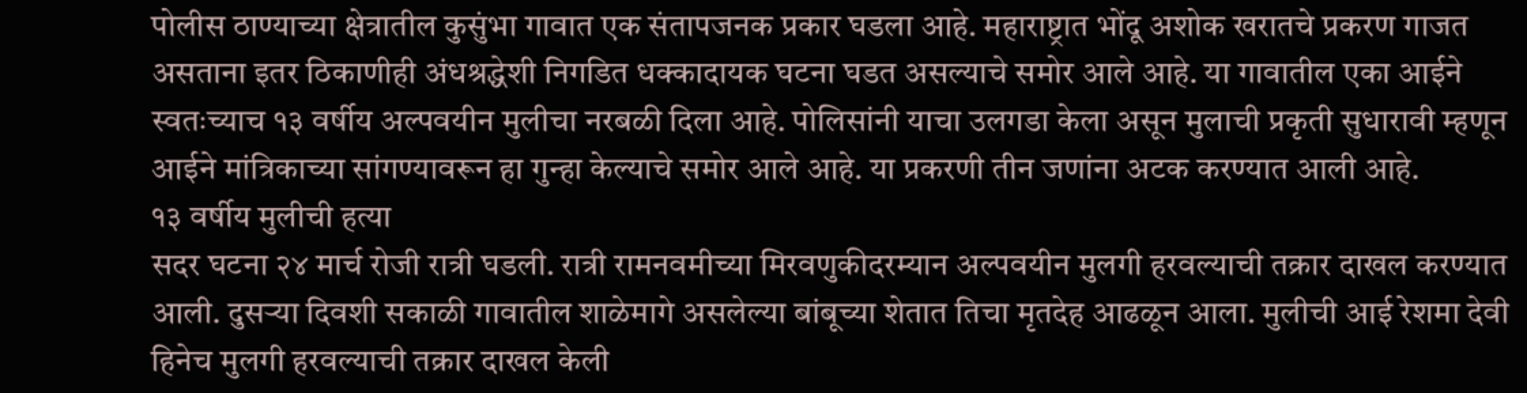पोलीस ठाण्याच्या क्षेत्रातील कुसुंभा गावात एक संतापजनक प्रकार घडला आहे. महाराष्ट्रात भोंदू अशोक खरातचे प्रकरण गाजत असताना इतर ठिकाणीही अंधश्रद्धेशी निगडित धक्कादायक घटना घडत असल्याचे समोर आले आहे. या गावातील एका आईने स्वतःच्याच १३ वर्षीय अल्पवयीन मुलीचा नरबळी दिला आहे. पोलिसांनी याचा उलगडा केला असून मुलाची प्रकृती सुधारावी म्हणून आईने मांत्रिकाच्या सांगण्यावरून हा गुन्हा केल्याचे समोर आले आहे. या प्रकरणी तीन जणांना अटक करण्यात आली आहे.
१३ वर्षीय मुलीची हत्या
सदर घटना २४ मार्च रोजी रात्री घडली. रात्री रामनवमीच्या मिरवणुकीदरम्यान अल्पवयीन मुलगी हरवल्याची तक्रार दाखल करण्यात आली. दुसऱ्या दिवशी सकाळी गावातील शाळेमागे असलेल्या बांबूच्या शेतात तिचा मृतदेह आढळून आला. मुलीची आई रेशमा देवी हिनेच मुलगी हरवल्याची तक्रार दाखल केली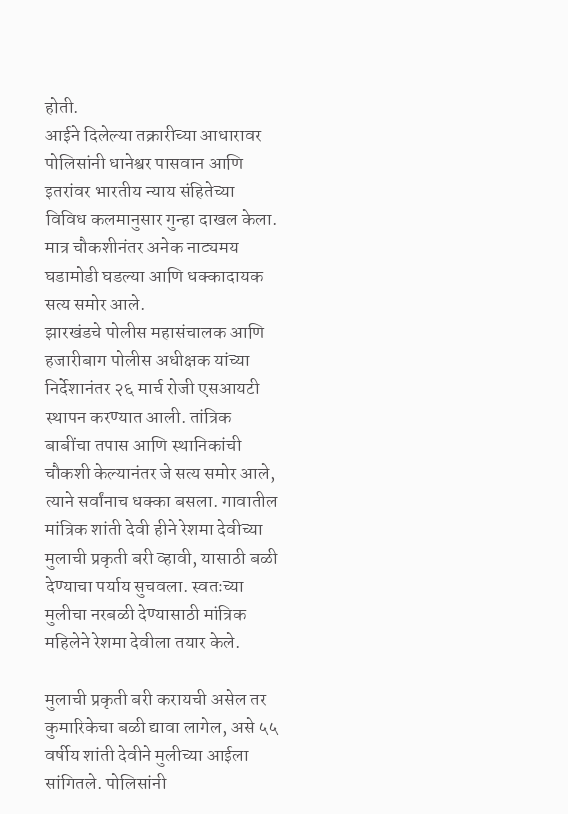होती.
आईने दिलेल्या तक्रारीच्या आधारावर पोलिसांनी धानेश्वर पासवान आणि इतरांवर भारतीय न्याय संहितेच्या विविध कलमानुसार गुन्हा दाखल केला. मात्र चौकशीनंतर अनेक नाट्यमय घडामोडी घडल्या आणि धक्कादायक सत्य समोर आले.
झारखंडचे पोलीस महासंचालक आणि हजारीबाग पोलीस अधीक्षक यांच्या निर्देशानंतर २६ मार्च रोजी एसआयटी स्थापन करण्यात आली. तांत्रिक बाबींचा तपास आणि स्थानिकांची चौकशी केल्यानंतर जे सत्य समोर आले, त्याने सर्वांनाच धक्का बसला. गावातील मांत्रिक शांती देवी हीने रेशमा देवीच्या मुलाची प्रकृती बरी व्हावी, यासाठी बळी देण्याचा पर्याय सुचवला. स्वतःच्या मुलीचा नरबळी देण्यासाठी मांत्रिक महिलेने रेशमा देवीला तयार केले.

मुलाची प्रकृती बरी करायची असेल तर कुमारिकेचा बळी द्यावा लागेल, असे ५५ वर्षीय शांती देवीने मुलीच्या आईला सांगितले. पोलिसांनी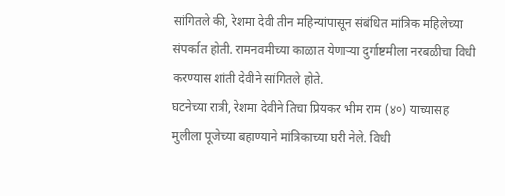सांगितले की, रेशमा देवी तीन महिन्यांपासून संबंधित मांत्रिक महिलेच्या संपर्कात होती. रामनवमीच्या काळात येणाऱ्या दुर्गाष्टमीला नरबळीचा विधी करण्यास शांती देवीने सांगितले होते.
घटनेच्या रात्री, रेशमा देवीने तिचा प्रियकर भीम राम (४०) याच्यासह मुलीला पूजेच्या बहाण्याने मांत्रिकाच्या घरी नेले. विधी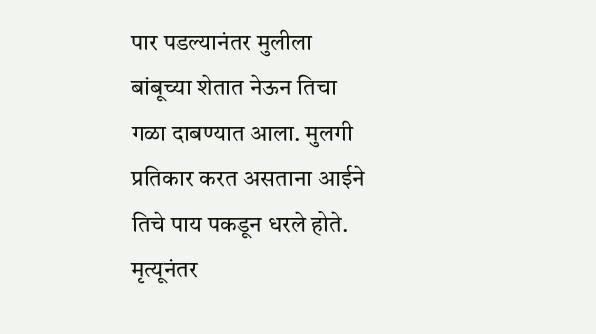पार पडल्यानंतर मुलीला बांबूच्या शेतात नेऊन तिचा गळा दाबण्यात आला. मुलगी प्रतिकार करत असताना आईने तिचे पाय पकडून धरले होते. मृत्यूनंतर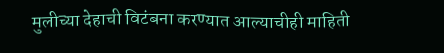मुलीच्या देहाची विटंबना करण्यात आल्याचीही माहिती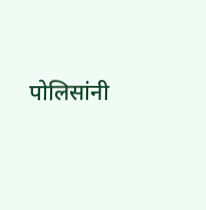पोलिसांनी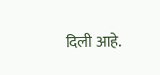दिली आहे.